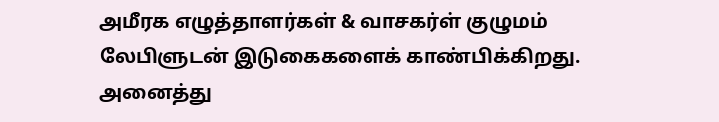அமீரக எழுத்தாளர்கள் & வாசகர்ள் குழுமம் லேபிளுடன் இடுகைகளைக் காண்பிக்கிறது. அனைத்து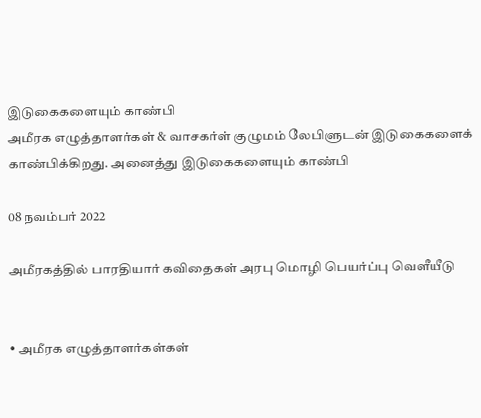இடுகைகளையும் காண்பி
அமீரக எழுத்தாளர்கள் & வாசகர்ள் குழுமம் லேபிளுடன் இடுகைகளைக் காண்பிக்கிறது. அனைத்து இடுகைகளையும் காண்பி

08 நவம்பர் 2022

அமீரகத்தில் பாரதியார் கவிதைகள் அரபு மொழி பெயர்ப்பு வெளீயீடு


• அமீரக எழுத்தாளர்கள்கள்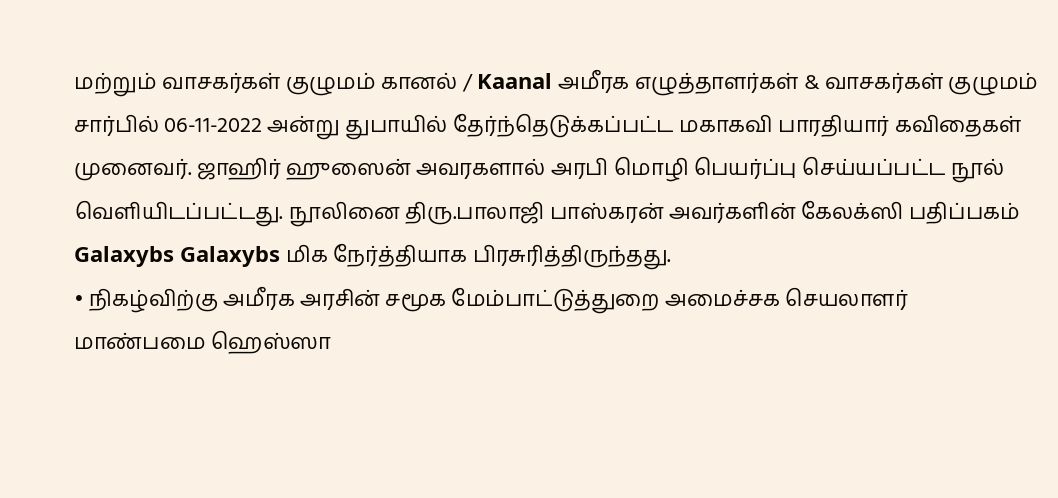மற்றும் வாசகர்கள் குழுமம் கானல் / Kaanal அமீரக எழுத்தாளர்கள் & வாசகர்கள் குழுமம் சார்பில் 06-11-2022 அன்று துபாயில் தேர்ந்தெடுக்கப்பட்ட மகாகவி பாரதியார் கவிதைகள் முனைவர். ஜாஹிர் ஹுஸைன் அவரகளால் அரபி மொழி பெயர்ப்பு செய்யப்பட்ட நூல் வெளியிடப்பட்டது. நூலினை திரு.பாலாஜி பாஸ்கரன் அவர்களின் கேலக்ஸி பதிப்பகம் Galaxybs Galaxybs மிக நேர்த்தியாக பிரசுரித்திருந்தது.
• நிகழ்விற்கு அமீரக அரசின் சமூக மேம்பாட்டுத்துறை அமைச்சக செயலாளர் மாண்பமை ஹெஸ்ஸா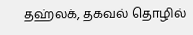தஹ்லக், தகவல் தொழில்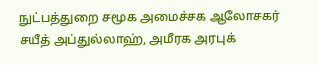நுட்பத்துறை சமூக அமைச்சக ஆலோசகர் சயீத் அப்துல்லாஹ், அமீரக அரபுக்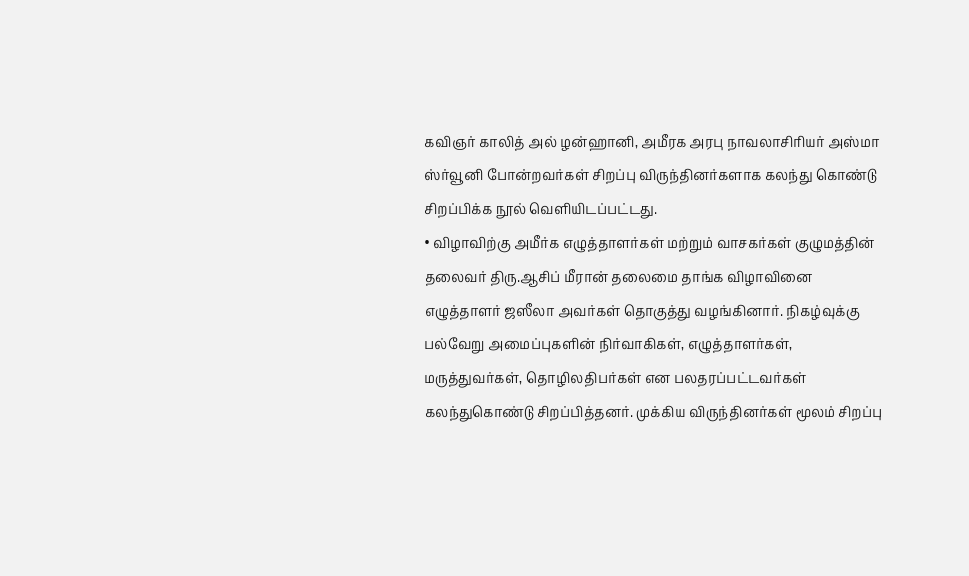கவிஞர் காலித் அல் ழன்ஹானி, அமீரக அரபு நாவலாசிரியர் அஸ்மா ஸ்ர்வூனி போன்றவர்கள் சிறப்பு விருந்தினர்களாக கலந்து கொண்டு சிறப்பிக்க நூல் வெளியிடப்பட்டது.
• விழாவிற்கு அமீர்க எழுத்தாளர்கள் மற்றும் வாசகர்கள் குழுமத்தின் தலைவர் திரு.ஆசிப் மீரான் தலைமை தாங்க விழாவினை எழுத்தாளர் ஜஸீலா அவர்கள் தொகுத்து வழங்கினார். நிகழ்வுக்கு பல்வேறு அமைப்புகளின் நிர்வாகிகள், எழுத்தாளர்கள், மருத்துவர்கள், தொழிலதிபர்கள் என பலதரப்பட்டவர்கள் கலந்துகொண்டு சிறப்பித்தனர். முக்கிய விருந்தினர்கள் மூலம் சிறப்பு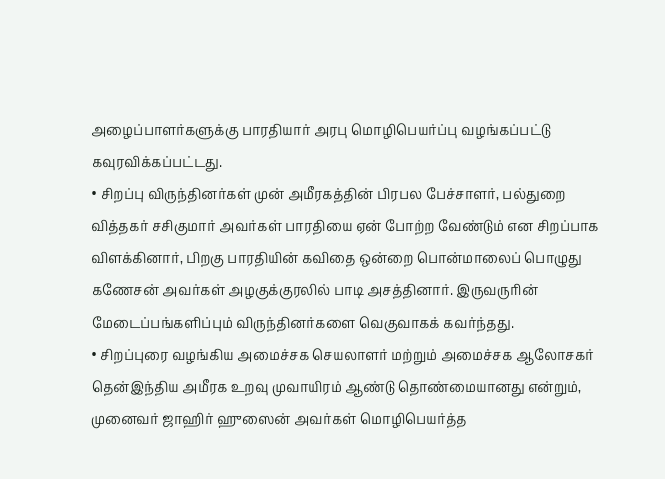அழைப்பாளர்களுக்கு பாரதியார் அரபு மொழிபெயர்ப்பு வழங்கப்பட்டு கவுரவிக்கப்பட்டது.
• சிறப்பு விருந்தினர்கள் முன் அமீரகத்தின் பிரபல பேச்சாளர், பல்துறை வித்தகர் சசிகுமார் அவர்கள் பாரதியை ஏன் போற்ற வேண்டும் என சிறப்பாக விளக்கினார், பிறகு பாரதியின் கவிதை ஒன்றை பொன்மாலைப் பொழுது கணேசன் அவர்கள் அழகுக்குரலில் பாடி அசத்தினார். இருவருரின் மேடைப்பங்களிப்பும் விருந்தினர்களை வெகுவாகக் கவர்ந்தது.
• சிறப்புரை வழங்கிய அமைச்சக செயலாளர் மற்றும் அமைச்சக ஆலோசகர் தென்இந்திய அமீரக உறவு முவாயிரம் ஆண்டு தொண்மையானது என்றும், முனைவர் ஜாஹிர் ஹுஸைன் அவர்கள் மொழிபெயர்த்த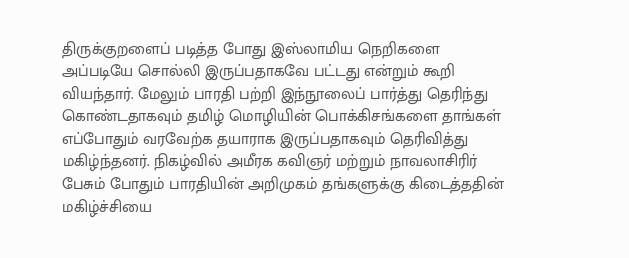திருக்குறளைப் படித்த போது இஸ்லாமிய நெறிகளை அப்படியே சொல்லி இருப்பதாகவே பட்டது என்றும் கூறி வியந்தார். மேலும் பாரதி பற்றி இந்நூலைப் பார்த்து தெரிந்து கொண்டதாகவும் தமிழ் மொழியின் பொக்கிசங்களை தாங்கள் எப்போதும் வரவேற்க தயாராக இருப்பதாகவும் தெரிவித்து மகிழ்ந்தனர். நிகழ்வில் அமீரக கவிஞர் மற்றும் நாவலாசிரிர் பேசும் போதும் பாரதியின் அறிமுகம் தங்களுக்கு கிடைத்ததின் மகிழ்ச்சியை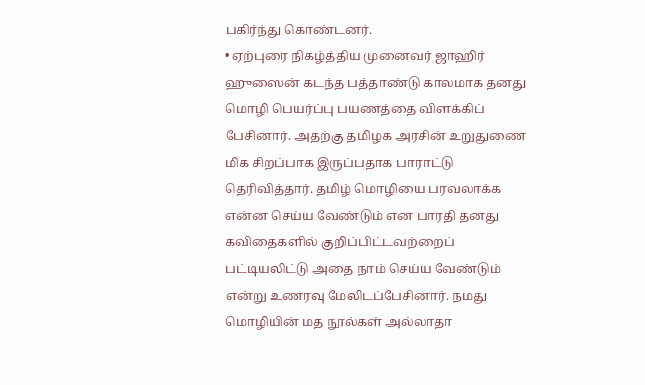பகிர்ந்து கொண்டனர்.
• ஏற்புரை நிகழ்த்திய முனைவர் ஜாஹிர் ஹுஸைன் கடந்த பத்தாண்டு காலமாக தனது மொழி பெயர்ப்பு பயணத்தை விளக்கிப் பேசினார். அதற்கு தமிழக அரசின் உறுதுணை மிக சிறப்பாக இருப்பதாக பாராட்டு தெரிவித்தார். தமிழ் மொழியை பரவலாக்க என்ன செய்ய வேண்டும் என பாரதி தனது கவிதைகளில் குறிப்பிட்டவற்றைப் பட்டியலிட்டு அதை நாம் செய்ய வேண்டும் என்று உணரவு மேலிடப்பேசினார். நமது மொழியின் மத நூல்கள் அல்லாதா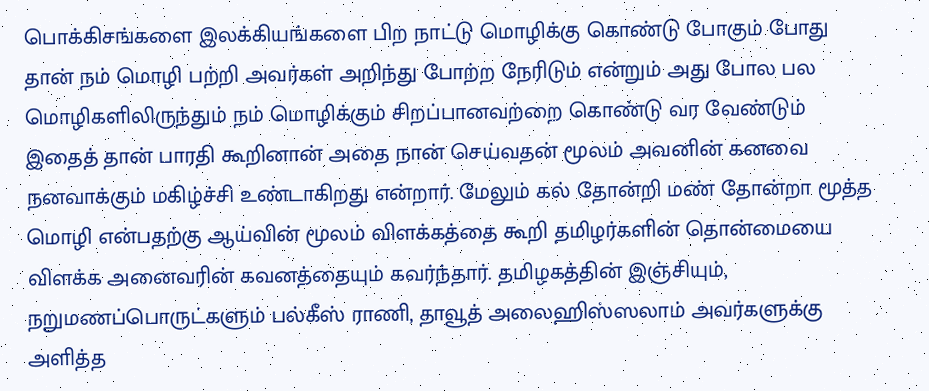பொக்கிசங்களை இலக்கியங்களை பிற நாட்டு மொழிக்கு கொண்டு போகும் போது தான் நம் மொழி பற்றி அவர்கள் அறிந்து போற்ற நேரிடும் என்றும் அது போல பல மொழிகளிலிருந்தும் நம் மொழிக்கும் சிறப்பானவற்றை கொண்டு வர வேண்டும் இதைத் தான் பாரதி கூறினான் அதை நான் செய்வதன் மூலம் அவனின் கனவை நனவாக்கும் மகிழ்ச்சி உண்டாகிறது என்றார். மேலும் கல் தோன்றி மண் தோன்றா மூத்த மொழி என்பதற்கு ஆய்வின் மூலம் விளக்கத்தை கூறி தமிழர்களின் தொன்மையை விளக்க அனைவரின் கவனத்தையும் கவர்ந்தார். தமிழகத்தின் இஞ்சியும், நறுமணப்பொருட்களும் பல்கீஸ் ராணி, தாவூத் அலைஹிஸ்ஸலாம் அவர்களுக்கு அளித்த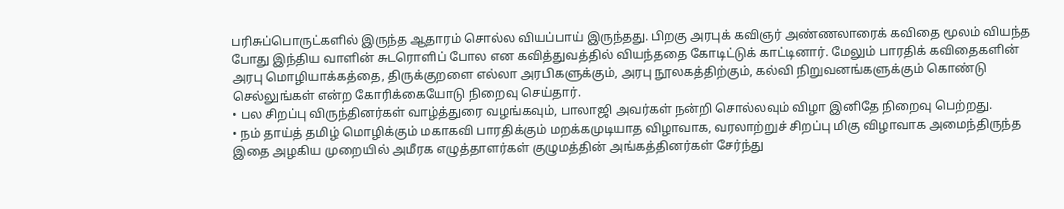பரிசுப்பொருட்களில் இருந்த ஆதாரம் சொல்ல வியப்பாய் இருந்தது. பிறகு அரபுக் கவிஞர் அண்ணலாரைக் கவிதை மூலம் வியந்த போது இந்திய வாளின் சுடரொளிப் போல என கவித்துவத்தில் வியந்ததை கோடிட்டுக் காட்டினார். மேலும் பாரதிக் கவிதைகளின் அரபு மொழியாக்கத்தை, திருக்குறளை எல்லா அரபிகளுக்கும், அரபு நூலகத்திற்கும், கல்வி நிறுவனங்களுக்கும் கொண்டு செல்லுங்கள் என்ற கோரிக்கையோடு நிறைவு செய்தார்.
• பல சிறப்பு விருந்தினர்கள் வாழ்த்துரை வழங்கவும், பாலாஜி அவர்கள் நன்றி சொல்லவும் விழா இனிதே நிறைவு பெற்றது.
• நம் தாய்த் தமிழ் மொழிக்கும் மகாகவி பாரதிக்கும் மறக்கமுடியாத விழாவாக, வரலாற்றுச் சிறப்பு மிகு விழாவாக அமைந்திருந்த இதை அழகிய முறையில் அமீரக எழுத்தாளர்கள் குழுமத்தின் அங்கத்தினர்கள் சேர்ந்து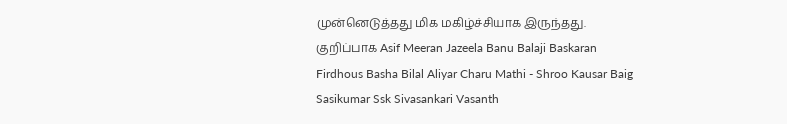முன்னெடுத்தது மிக மகிழ்ச்சியாக இருந்தது. குறிப்பாக Asif Meeran Jazeela Banu Balaji Baskaran Firdhous Basha Bilal Aliyar Charu Mathi - Shroo Kausar Baig Sasikumar Ssk Sivasankari Vasanth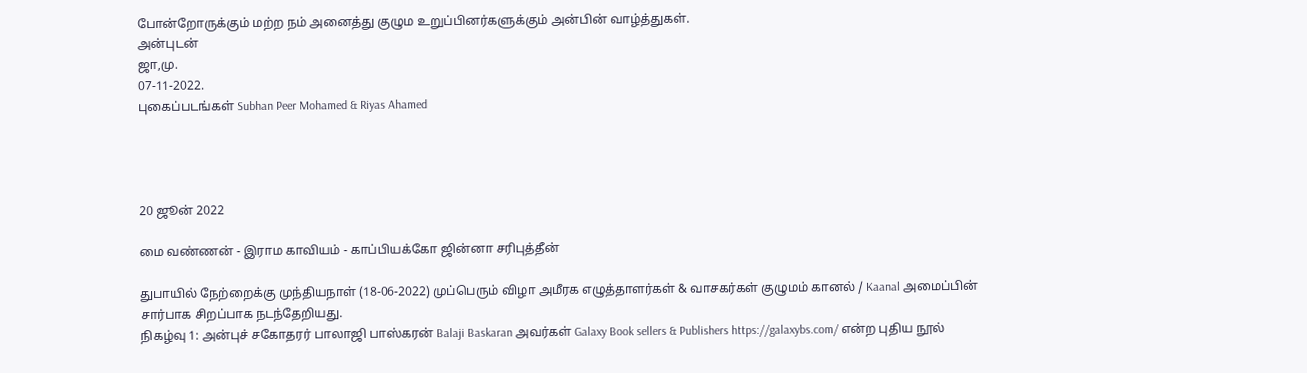போன்றோருக்கும் மற்ற நம் அனைத்து குழும உறுப்பினர்களுக்கும் அன்பின் வாழ்த்துகள்.
அன்புடன்
ஜா,மு.
07-11-2022.
புகைப்படங்கள் Subhan Peer Mohamed & Riyas Ahamed




20 ஜூன் 2022

மை வண்ணன் - இராம காவியம் - காப்பியக்கோ ஜின்னா சரிபுத்தீன்

துபாயில் நேற்றைக்கு முந்தியநாள் (18-06-2022) முப்பெரும் விழா அமீரக எழுத்தாளர்கள் & வாசகர்கள் குழுமம் கானல் / Kaanal அமைப்பின் சார்பாக சிறப்பாக நடந்தேறியது.
நிகழ்வு 1: அன்புச் சகோதரர் பாலாஜி பாஸ்கரன் Balaji Baskaran அவர்கள் Galaxy Book sellers & Publishers https://galaxybs.com/ என்ற புதிய நூல்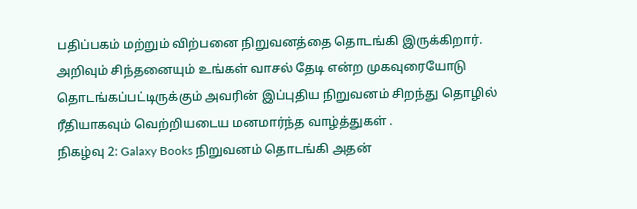பதிப்பகம் மற்றும் விற்பனை நிறுவனத்தை தொடங்கி இருக்கிறார். அறிவும் சிந்தனையும் உங்கள் வாசல் தேடி என்ற முகவுரையோடு தொடங்கப்பட்டிருக்கும் அவரின் இப்புதிய நிறுவனம் சிறந்து தொழில் ரீதியாகவும் வெற்றியடைய மனமார்ந்த வாழ்த்துகள் .
நிகழ்வு 2: Galaxy Books நிறுவனம் தொடங்கி அதன்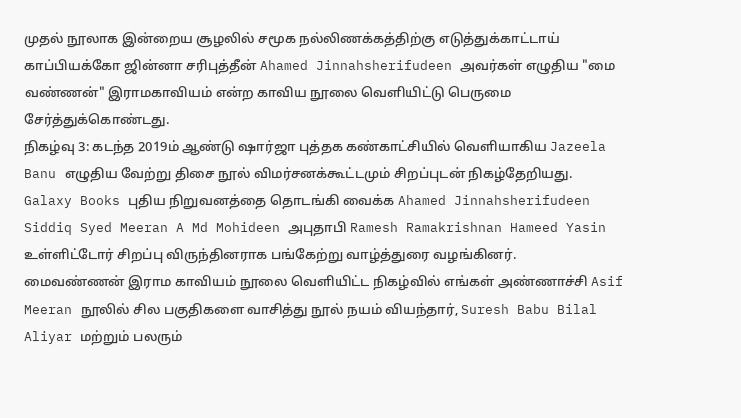முதல் நூலாக இன்றைய சூழலில் சமூக நல்லிணக்கத்திற்கு எடுத்துக்காட்டாய் காப்பியக்கோ ஜின்னா சரிபுத்தீன் Ahamed Jinnahsherifudeen அவர்கள் எழுதிய "மை வண்ணன்" இராமகாவியம் என்ற காவிய நூலை வெளியிட்டு பெருமை சேர்த்துக்கொண்டது.
நிகழ்வு 3: கடந்த 2019ம் ஆண்டு ஷார்ஜா புத்தக கண்காட்சியில் வெளியாகிய Jazeela Banu எழுதிய வேற்று திசை நூல் விமர்சனக்கூட்டமும் சிறப்புடன் நிகழ்தேறியது.
Galaxy Books புதிய நிறுவனத்தை தொடங்கி வைக்க Ahamed Jinnahsherifudeen Siddiq Syed Meeran A Md Mohideen அபுதாபி Ramesh Ramakrishnan Hameed Yasin உள்ளிட்டோர் சிறப்பு விருந்தினராக பங்கேற்று வாழ்த்துரை வழங்கினர்.
மைவண்ணன் இராம காவியம் நூலை வெளியிட்ட நிகழ்வில் எங்கள் அண்ணாச்சி Asif Meeran நூலில் சில பகுதிகளை வாசித்து நூல் நயம் வியந்தார், Suresh Babu Bilal Aliyar மற்றும் பலரும்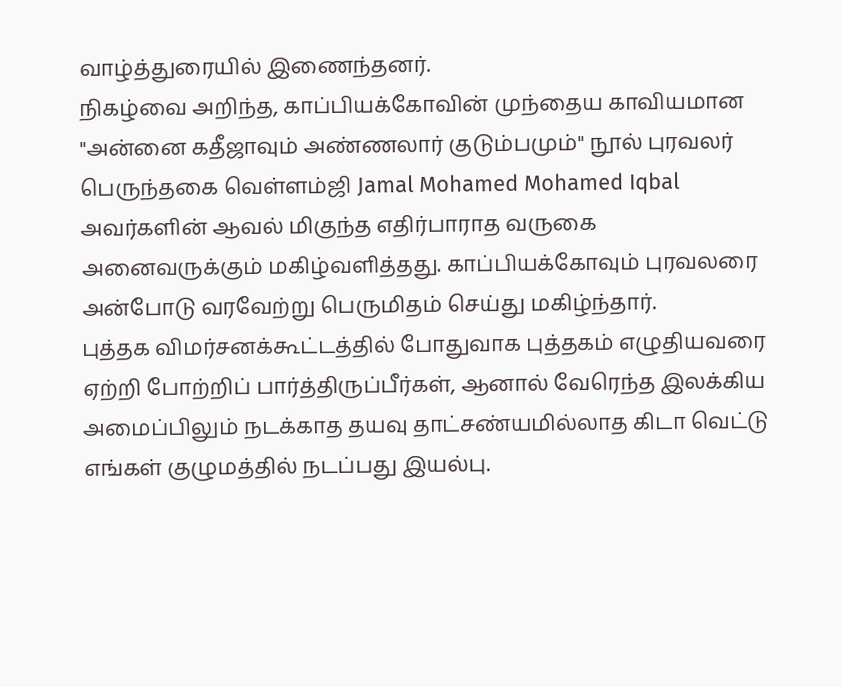வாழ்த்துரையில் இணைந்தனர்.
நிகழ்வை அறிந்த, காப்பியக்கோவின் முந்தைய காவியமான "அன்னை கதீஜாவும் அண்ணலார் குடும்பமும்" நூல் புரவலர் பெருந்தகை வெள்ளம்ஜி Jamal Mohamed Mohamed Iqbal அவர்களின் ஆவல் மிகுந்த எதிர்பாராத வருகை அனைவருக்கும் மகிழ்வளித்தது. காப்பியக்கோவும் புரவலரை அன்போடு வரவேற்று பெருமிதம் செய்து மகிழ்ந்தார்.
புத்தக விமர்சனக்கூட்டத்தில் போதுவாக புத்தகம் எழுதியவரை ஏற்றி போற்றிப் பார்த்திருப்பீர்கள், ஆனால் வேரெந்த இலக்கிய அமைப்பிலும் நடக்காத தயவு தாட்சண்யமில்லாத கிடா வெட்டு எங்கள் குழுமத்தில் நடப்பது இயல்பு.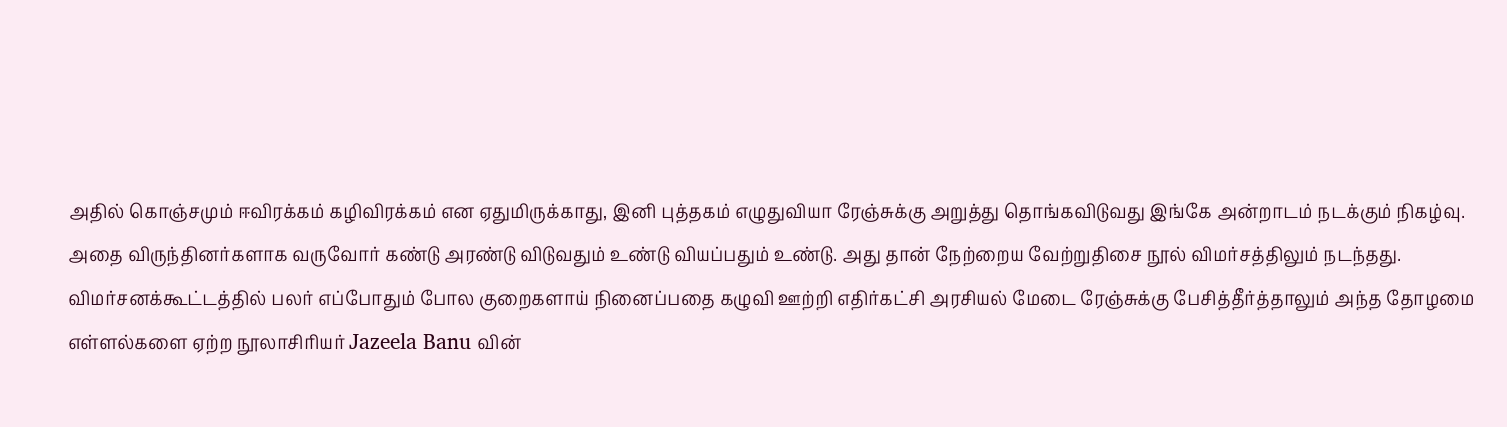அதில் கொஞ்சமும் ஈவிரக்கம் கழிவிரக்கம் என ஏதுமிருக்காது, இனி புத்தகம் எழுதுவியா ரேஞ்சுக்கு அறுத்து தொங்கவிடுவது இங்கே அன்றாடம் நடக்கும் நிகழ்வு.
அதை விருந்தினர்களாக வருவோர் கண்டு அரண்டு விடுவதும் உண்டு வியப்பதும் உண்டு. அது தான் நேற்றைய வேற்றுதிசை நூல் விமர்சத்திலும் நடந்தது.
விமர்சனக்கூட்டத்தில் பலர் எப்போதும் போல குறைகளாய் நினைப்பதை கழுவி ஊற்றி எதிர்கட்சி அரசியல் மேடை ரேஞ்சுக்கு பேசித்தீர்த்தாலும் அந்த தோழமை எள்ளல்களை ஏற்ற நூலாசிரியர் Jazeela Banu வின்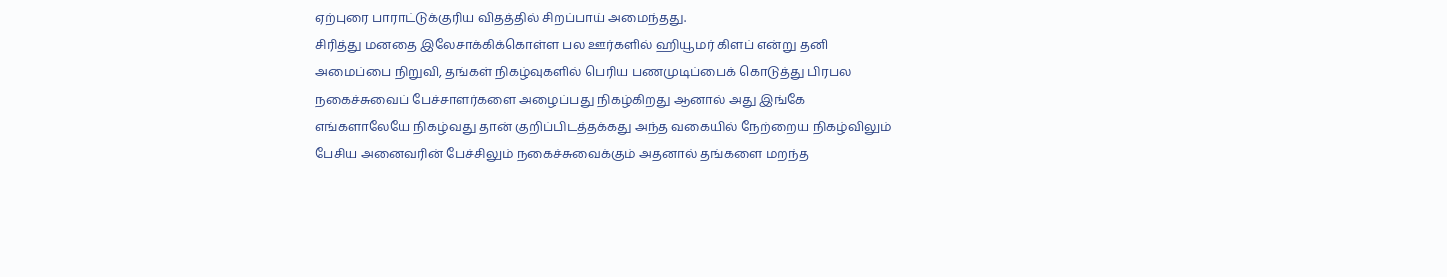ஏற்புரை பாராட்டுக்குரிய விதத்தில் சிறப்பாய் அமைந்தது.
சிரித்து மனதை இலேசாக்கிக்கொள்ள பல ஊர்களில் ஹியூமர் கிளப் என்று தனி அமைப்பை நிறுவி, தங்கள் நிகழ்வுகளில் பெரிய பணமுடிப்பைக் கொடுத்து பிரபல நகைச்சுவைப் பேச்சாளர்களை அழைப்பது நிகழ்கிறது ஆனால் அது இங்கே எங்களாலேயே நிகழ்வது தான் குறிப்பிடத்தக்கது அந்த வகையில் நேற்றைய நிகழ்விலும் பேசிய அனைவரின் பேச்சிலும் நகைச்சுவைக்கும் அதனால் தங்களை மறந்த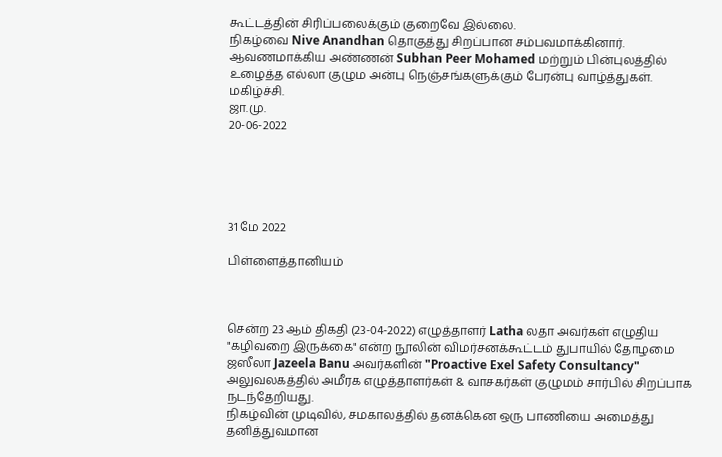கூட்டத்தின் சிரிப்பலைக்கும் குறைவே இல்லை.
நிகழ்வை Nive Anandhan தொகுத்து சிறப்பான சம்பவமாக்கினார். ஆவணமாக்கிய அண்ணன் Subhan Peer Mohamed மற்றும் பின்புலத்தில் உழைத்த எல்லா குழும அன்பு நெஞ்சங்களுக்கும் பேரன்பு வாழ்த்துகள்.
மகிழ்ச்சி.
ஜா.மு.
20-06-2022





31 மே 2022

பிள்ளைத்தானியம்



சென்ற 23 ஆம் திகதி (23-04-2022) எழுத்தாளர் Latha லதா அவர்கள் எழுதிய "கழிவறை இருக்கை" என்ற நூலின் விமர்சனக்கூட்டம் துபாயில் தோழமை ஜஸீலா Jazeela Banu அவர்களின் "Proactive Exel Safety Consultancy" அலுவலகத்தில் அமீரக எழுத்தாளர்கள் & வாசகர்கள் குழுமம் சார்பில் சிறப்பாக நடந்தேறியது.
நிகழ்வின் முடிவில், சமகாலத்தில் தனக்கென ஒரு பாணியை அமைத்து தனித்துவமான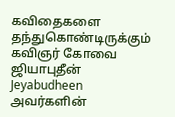கவிதைகளை தந்துகொண்டிருக்கும் கவிஞர் கோவை ஜியாபுதீன் Jeyabudheen அவர்களின்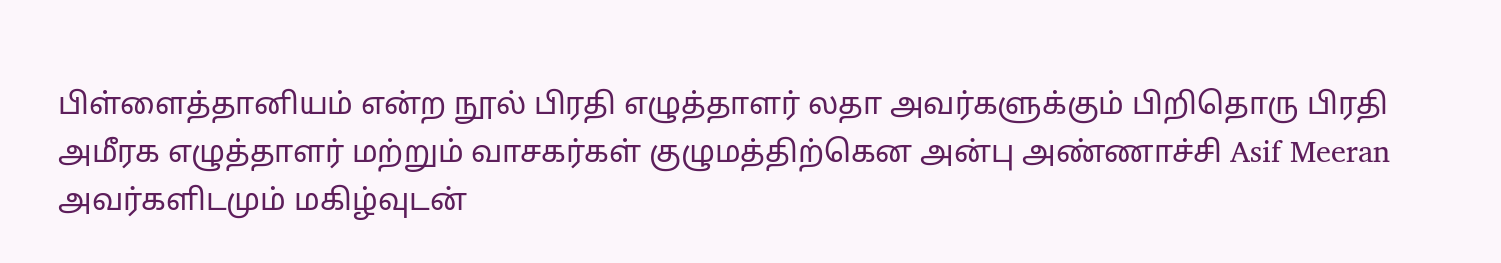பிள்ளைத்தானியம் என்ற நூல் பிரதி எழுத்தாளர் லதா அவர்களுக்கும் பிறிதொரு பிரதி அமீரக எழுத்தாளர் மற்றும் வாசகர்கள் குழுமத்திற்கென அன்பு அண்ணாச்சி Asif Meeran அவர்களிடமும் மகிழ்வுடன்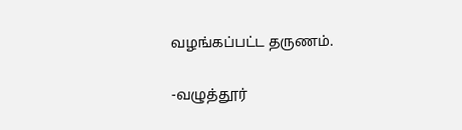வழங்கப்பட்ட தருணம்.

-வழுத்தூர்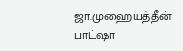ஜா.முஹையத்தீன் பாட்ஷா